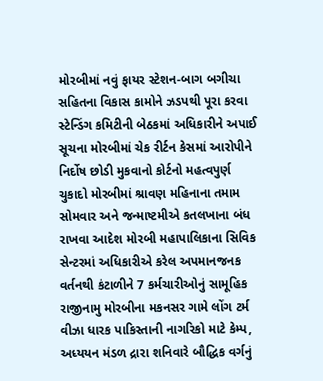મોરબીમાં નવું ફાયર સ્ટેશન-બાગ બગીચા સહિતના વિકાસ કામોને ઝડપથી પૂરા કરવા સ્ટેન્ડિંગ કમિટીની બેઠકમાં અધિકારીને અપાઈ સૂચના મોરબીમાં ચેક રીર્ટન કેસમાં આરોપીને નિર્દોષ છોડી મુકવાનો કોર્ટનો મહત્વપુર્ણ ચુકાદો મોરબીમાં શ્રાવણ મહિનાના તમામ સોમવાર અને જન્માષ્ટમીએ કતલખાના બંધ રાખવા આદેશ મોરબી મહાપાલિકાના સિવિક સેન્ટરમાં અધિકારીએ કરેલ અપમાનજનક વર્તનથી કંટાળીને 7 કર્મચારીઓનું સામૂહિક રાજીનામુ મોરબીના મકનસર ગામે લોંગ ટર્મ વીઝા ધારક પાકિસ્તાની નાગરિકો માટે કેમ્પ, અધ્યયન મંડળ દ્રારા શનિવારે બૌદ્ધિક વર્ગનું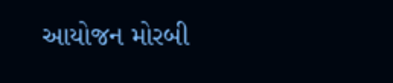આયોજન મોરબી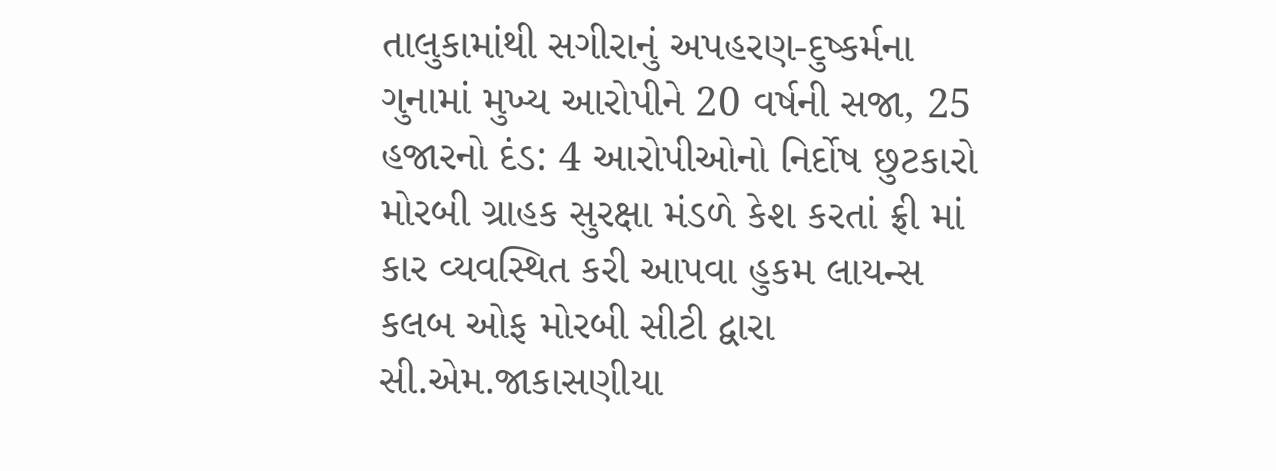તાલુકામાંથી સગીરાનું અપહરણ-દુષ્કર્મના ગુનામાં મુખ્ય આરોપીને 20 વર્ષની સજા, 25 હજારનો દંડ: 4 આરોપીઓનો નિર્દોષ છુટકારો મોરબી ગ્રાહક સુરક્ષા મંડળે કેશ કરતાં ફ્રી માં કાર વ્યવસ્થિત કરી આપવા હુકમ લાયન્સ કલબ ઓફ મોરબી સીટી દ્વારા સી.એમ.જાકાસણીયા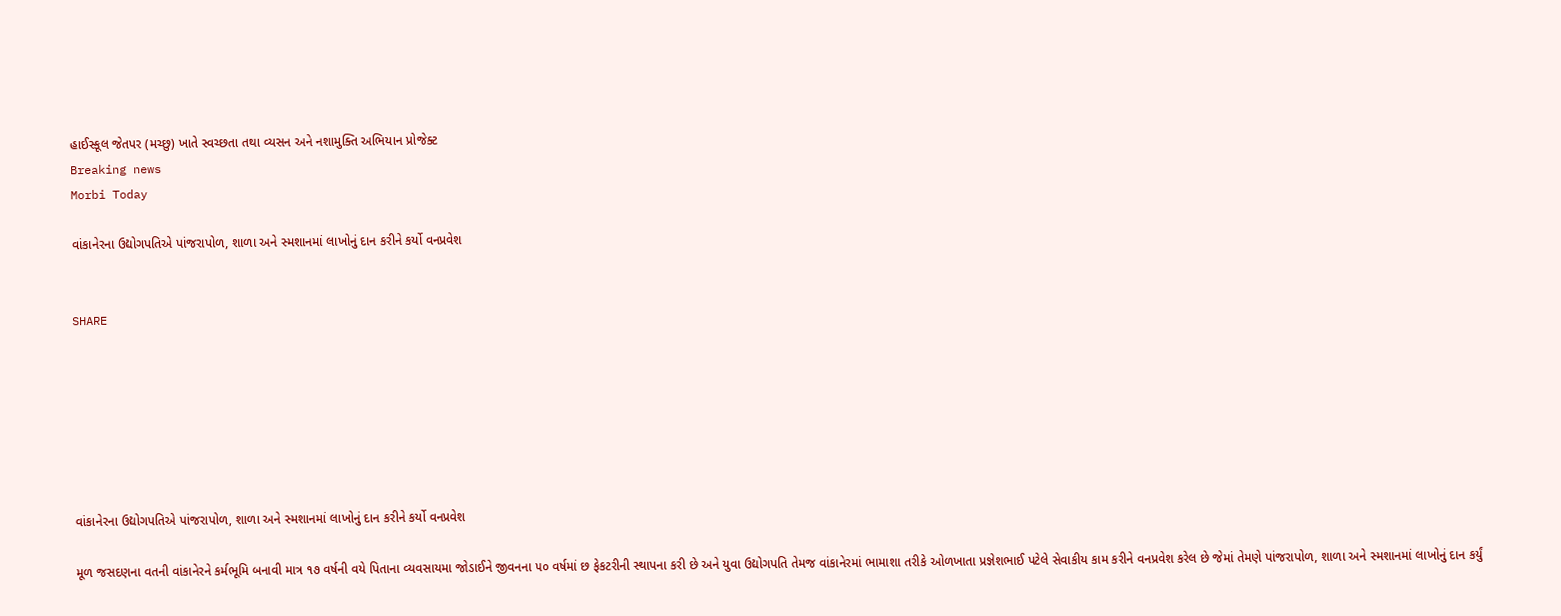હાઈસ્કૂલ જેતપર (મચ્છુ) ખાતે સ્વચ્છતા તથા વ્યસન અને નશામુક્તિ અભિયાન પ્રોજેક્ટ
Breaking news
Morbi Today

વાંકાનેરના ઉદ્યોગપતિએ પાંજરાપોળ, શાળા અને સ્મશાનમાં લાખોનું દાન કરીને કર્યો વનપ્રવેશ


SHARE







વાંકાનેરના ઉદ્યોગપતિએ પાંજરાપોળ, શાળા અને સ્મશાનમાં લાખોનું દાન કરીને કર્યો વનપ્રવેશ

મૂળ જસદણના વતની વાંકાનેરને કર્મભૂમિ બનાવી માત્ર ૧૭ વર્ષની વયે પિતાના વ્યવસાયમા જોડાઈને જીવનના ૫૦ વર્ષમાં છ ફેકટરીની સ્થાપના કરી છે અને યુવા ઉદ્યોગપતિ તેમજ વાંકાનેરમાં ભામાશા તરીકે ઓળખાતા પ્રજ્ઞેશભાઈ પટેલે સેવાકીય કામ કરીને વનપ્રવેશ કરેલ છે જેમાં તેમણે પાંજરાપોળ, શાળા અને સ્મશાનમાં લાખોનું દાન કર્યું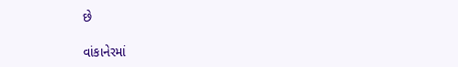છે

વાંકાનેરમાં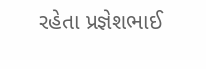રહેતા પ્રજ્ઞેશભાઈ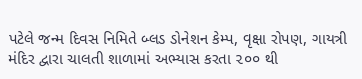પટેલે જન્મ દિવસ નિમિતે બ્લડ ડોનેશન કેમ્પ, વૃક્ષા રોપણ, ગાયત્રી મંદિર દ્વારા ચાલતી શાળામાં અભ્યાસ કરતા ૨૦૦ થી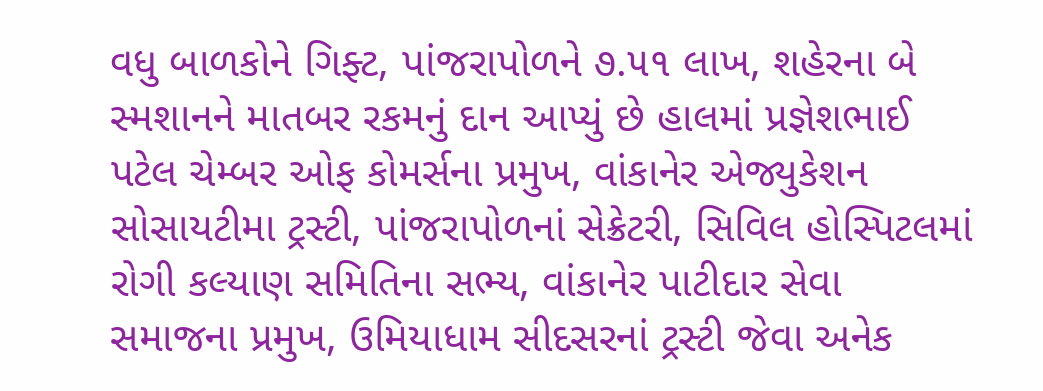વધુ બાળકોને ગિફ્ટ, પાંજરાપોળને ૭.૫૧ લાખ, શહેરના બે સ્મશાનને માતબર રકમનું દાન આપ્યું છે હાલમાં પ્રજ્ઞેશભાઈ પટેલ ચેમ્બર ઓફ કોમર્સના પ્રમુખ, વાંકાનેર એજ્યુકેશન સોસાયટીમા ટ્રસ્ટી, પાંજરાપોળનાં સેક્રેટરી, સિવિલ હોસ્પિટલમાં રોગી કલ્યાણ સમિતિના સભ્ય, વાંકાનેર પાટીદાર સેવા સમાજના પ્રમુખ, ઉમિયાધામ સીદસરનાં ટ્રસ્ટી જેવા અનેક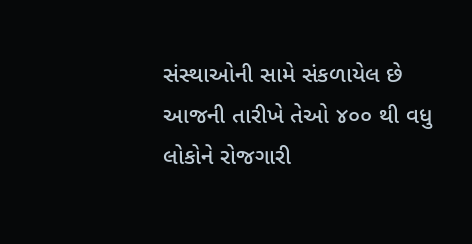સંસ્થાઓની સામે સંકળાયેલ છે આજની તારીખે તેઓ ૪૦૦ થી વધુ લોકોને રોજગારી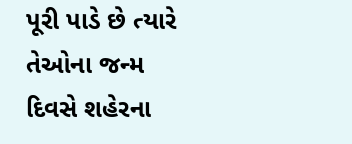પૂરી પાડે છે ત્યારે તેઓના જન્મ દિવસે શહેરના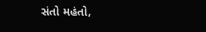સંતો મહંતો,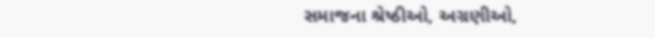સમાજના શ્રેષ્ઠીઓ, અગ્રણીઓ,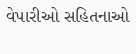વેપારીઓ સહિતનાઓ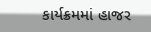કાર્યક્રમમાં હાજર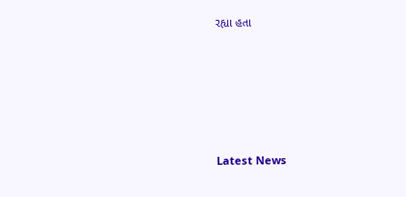રહ્યા હતા






Latest News